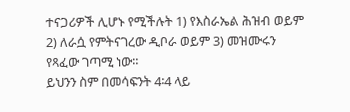ተናጋሪዎች ሊሆኑ የሚችሉት 1) የእስራኤል ሕዝብ ወይም 2) ለራሷ የምትናገረው ዲቦራ ወይም 3) መዝሙሩን የጻፈው ገጣሚ ነው።
ይህንን ስም በመሳፍንት 4፡4 ላይ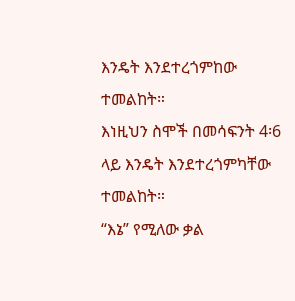እንዴት እንደተረጎምከው ተመልከት።
እነዚህን ስሞች በመሳፍንት 4፡6 ላይ እንዴት እንደተረጎምካቸው ተመልከት።
“እኔ” የሚለው ቃል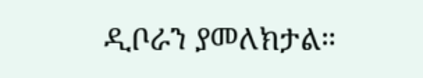ዲቦራን ያመለክታል።